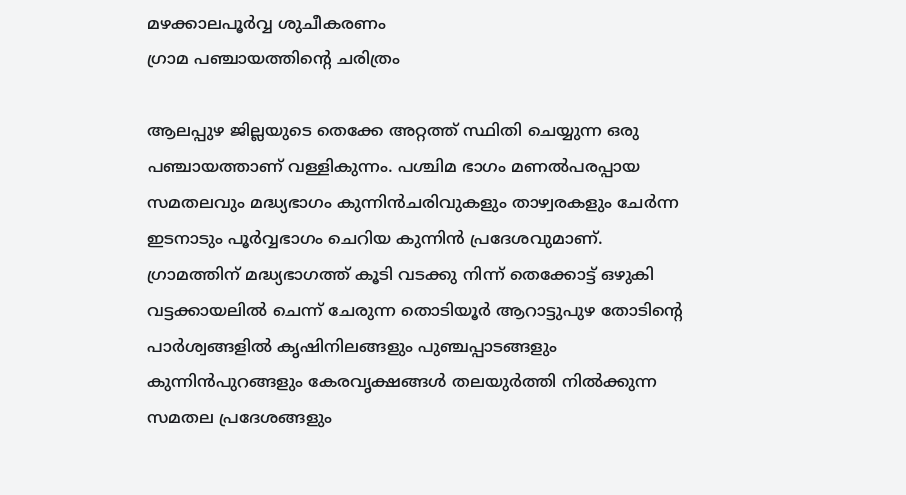മഴക്കാലപൂര്‍വ്വ ശുചീകരണം
ഗ്രാമ പഞ്ചായത്തിന്റെ ചരിത്രം

ആലപ്പുഴ ജില്ലയുടെ തെക്കേ അറ്റത്ത് സ്ഥിതി ചെയ്യുന്ന ഒരു പഞ്ചായത്താണ് വള്ളികുന്നം. പശ്ചിമ ഭാഗം മണല്‍പരപ്പായ സമതലവും മദ്ധ്യഭാഗം കുന്നിന്‍ചരിവുകളും താഴ്വരകളും ചേര്‍ന്ന ഇടനാടും പൂര്‍വ്വഭാഗം ചെറിയ കുന്നിന്‍ പ്രദേശവുമാണ്. ഗ്രാമത്തിന് മദ്ധ്യഭാഗത്ത് കൂടി വടക്കു നിന്ന് തെക്കോട്ട് ഒഴുകി വട്ടക്കായലില്‍ ചെന്ന് ചേരുന്ന തൊടിയൂര്‍ ആറാട്ടുപുഴ തോടിന്റെ പാര്‍ശ്വങ്ങളില്‍ കൃഷിനിലങ്ങളും പുഞ്ചപ്പാടങ്ങളും കുന്നിന്‍പുറങ്ങളും കേരവൃക്ഷങ്ങള്‍ തലയുര്‍ത്തി നില്‍ക്കുന്ന സമതല പ്രദേശങ്ങളും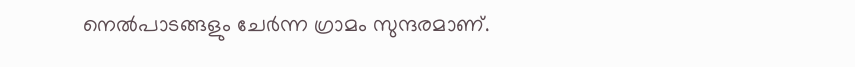നെല്‍പാടങ്ങളും ചേര്‍ന്ന ഗ്രാമം സുന്ദരമാണ്.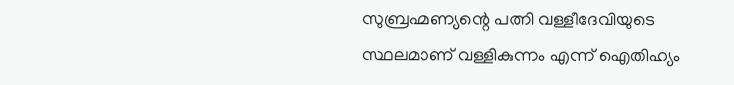സുബ്രഹ്മണ്യന്റെ പത്നി വള്ളീദേവിയുടെ സ്ഥലമാണ് വള്ളികുന്നം എന്ന് ഐതിഹ്യം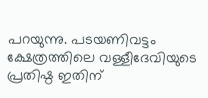പറയുന്നു. പടയണിവട്ടം ക്ഷേത്രത്തിലെ വള്ളീദേവിയുടെ പ്രതിഷ്ഠ ഇതിന്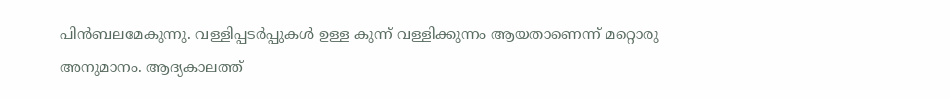പിന്‍ബലമേകുന്നു. വള്ളിപ്പടര്‍പ്പുകള്‍ ഉള്ള കുന്ന് വള്ളിക്കുന്നം ആയതാണെന്ന് മറ്റൊരു അനുമാനം. ആദ്യകാലത്ത്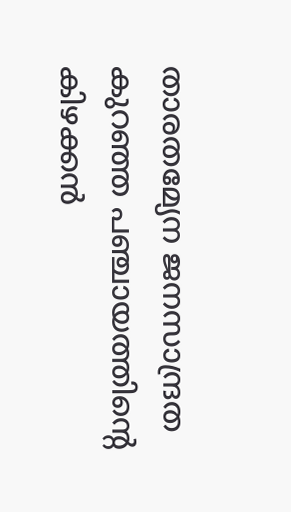താരതമ്യേന ജനസാന്ദ്രത കുറഞ്ഞ പഞ്ചായത്തിന്റെ കിഴക്കന്‍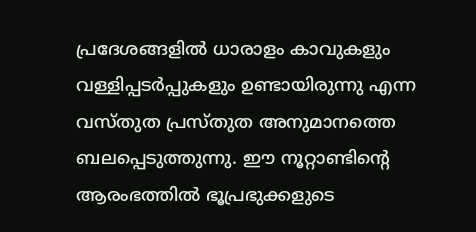പ്രദേശങ്ങളില്‍ ധാരാളം കാവുകളും വള്ളിപ്പടര്‍പ്പുകളും ഉണ്ടായിരുന്നു എന്ന വസ്തുത പ്രസ്തുത അനുമാനത്തെ ബലപ്പെടുത്തുന്നു. ഈ നൂറ്റാണ്ടിന്റെ ആരംഭത്തില്‍ ഭൂപ്രഭുക്കളുടെ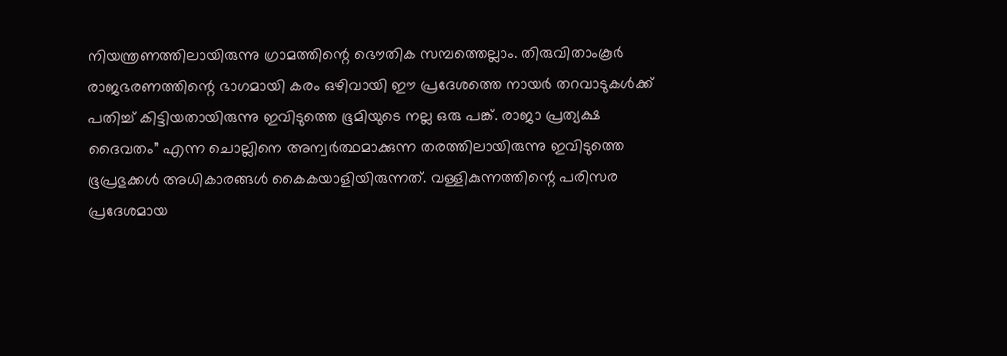നിയന്ത്രണത്തിലായിരുന്നു ഗ്രാമത്തിന്റെ ഭൌതിക സമ്പത്തെല്ലാം. തിരുവിതാംകൂര്‍ രാജഭരണത്തിന്റെ ഭാഗമായി കരം ഒഴിവായി ഈ പ്രദേശത്തെ നായര്‍ തറവാടുകള്‍ക്ക് പതിച്ച് കിട്ടിയതായിരുന്നു ഇവിടുത്തെ ഭൂമിയുടെ നല്ല ഒരു പങ്ക്. രാജാ പ്രത്യക്ഷ ദൈവതം” എന്ന ചൊല്ലിനെ അന്വര്‍ത്ഥമാക്കുന്ന തരത്തിലായിരുന്നു ഇവിടുത്തെ ഭൂപ്രഭുക്കള്‍ അധികാരങ്ങള്‍ കൈകയാളിയിരുന്നത്. വള്ളികുന്നത്തിന്റെ പരിസര പ്രദേശമായ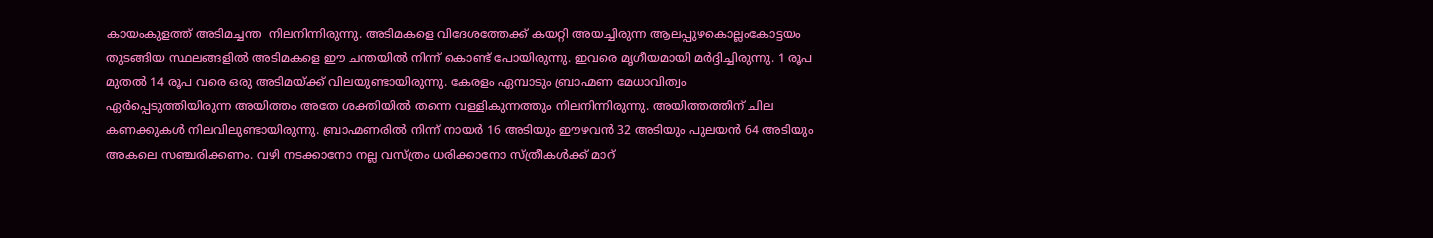കായംകുളത്ത് അടിമച്ചന്ത  നിലനിന്നിരുന്നു. അടിമകളെ വിദേശത്തേക്ക് കയറ്റി അയച്ചിരുന്ന ആലപ്പുഴകൊല്ലംകോട്ടയം തുടങ്ങിയ സ്ഥലങ്ങളില്‍ അടിമകളെ ഈ ചന്തയില്‍ നിന്ന് കൊണ്ട് പോയിരുന്നു. ഇവരെ മൃഗീയമായി മര്‍ദ്ദിച്ചിരുന്നു. 1 രൂപ മുതല്‍ 14 രൂപ വരെ ഒരു അടിമയ്ക്ക് വിലയുണ്ടായിരുന്നു. കേരളം ഏമ്പാടും ബ്രാഹ്മണ മേധാവിത്വം ഏര്‍പ്പെടുത്തിയിരുന്ന അയിത്തം അതേ ശക്തിയില്‍ തന്നെ വള്ളികുന്നത്തും നിലനിന്നിരുന്നു. അയിത്തത്തിന് ചില കണക്കുകള്‍ നിലവിലുണ്ടായിരുന്നു. ബ്രാഹ്മണരില്‍ നിന്ന് നായര്‍ 16 അടിയും ഈഴവന്‍ 32 അടിയും പുലയന്‍ 64 അടിയും അകലെ സഞ്ചരിക്കണം. വഴി നടക്കാനോ നല്ല വസ്ത്രം ധരിക്കാനോ സ്ത്രീകള്‍ക്ക് മാറ്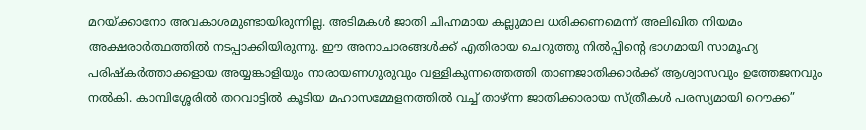മറയ്ക്കാനോ അവകാശമുണ്ടായിരുന്നില്ല. അടിമകള്‍ ജാതി ചിഹ്നമായ കല്ലുമാല ധരിക്കണമെന്ന് അലിഖിത നിയമം അക്ഷരാര്‍ത്ഥത്തില്‍ നടപ്പാക്കിയിരുന്നു. ഈ അനാചാരങ്ങള്‍ക്ക് എതിരായ ചെറുത്തു നില്‍പ്പിന്റെ ഭാഗമായി സാമൂഹ്യ പരിഷ്കര്‍ത്താക്കളായ അയ്യങ്കാളിയും നാരായണഗുരുവും വള്ളികുന്നത്തെത്തി താണജാതിക്കാര്‍ക്ക് ആശ്വാസവും ഉത്തേജനവും നല്‍കി. കാമ്പിശ്ശേരില്‍ തറവാട്ടില്‍ കൂടിയ മഹാസമ്മേളനത്തില്‍ വച്ച് താഴ്ന്ന ജാതിക്കാരായ സ്ത്രീകള്‍ പരസ്യമായി റൌക്ക”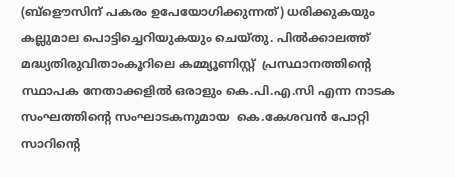(ബ്ളൌസിന് പകരം ഉപേയോഗിക്കുന്നത്) ധരിക്കുകയും കല്ലുമാല പൊട്ടിച്ചെറിയുകയും ചെയ്തു. പില്‍ക്കാലത്ത് മദ്ധ്യതിരുവിതാംകൂറിലെ കമ്മ്യൂണിസ്റ്റ്  പ്രസ്ഥാനത്തിന്റെ സ്ഥാപക നേതാക്കളില്‍ ഒരാളും കെ.പി.എ.സി എന്ന നാടക സംഘത്തിന്റെ സംഘാടകനുമായ  കെ.കേശവന്‍ പോറ്റി സാറിന്റെ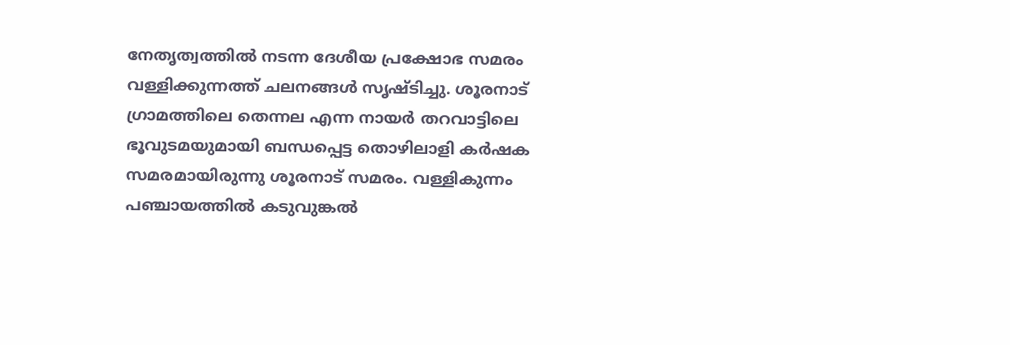നേതൃത്വത്തില്‍ നടന്ന ദേശീയ പ്രക്ഷോഭ സമരം വള്ളിക്കുന്നത്ത് ചലനങ്ങള്‍ സൃഷ്ടിച്ചു. ശൂരനാട് ഗ്രാമത്തിലെ തെന്നല എന്ന നായര്‍ തറവാട്ടിലെ ഭൂവുടമയുമായി ബന്ധപ്പെട്ട തൊഴിലാളി കര്‍ഷക സമരമായിരുന്നു ശൂരനാട് സമരം. വള്ളികുന്നം പഞ്ചായത്തില്‍ കടുവുങ്കല്‍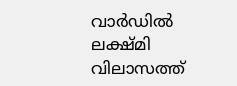വാര്‍ഡില്‍ ലക്ഷ്മി വിലാസത്ത്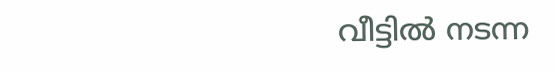വീട്ടില്‍ നടന്ന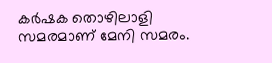കര്‍ഷക തൊഴിലാളി സമരമാണ് മേനി സമരം.